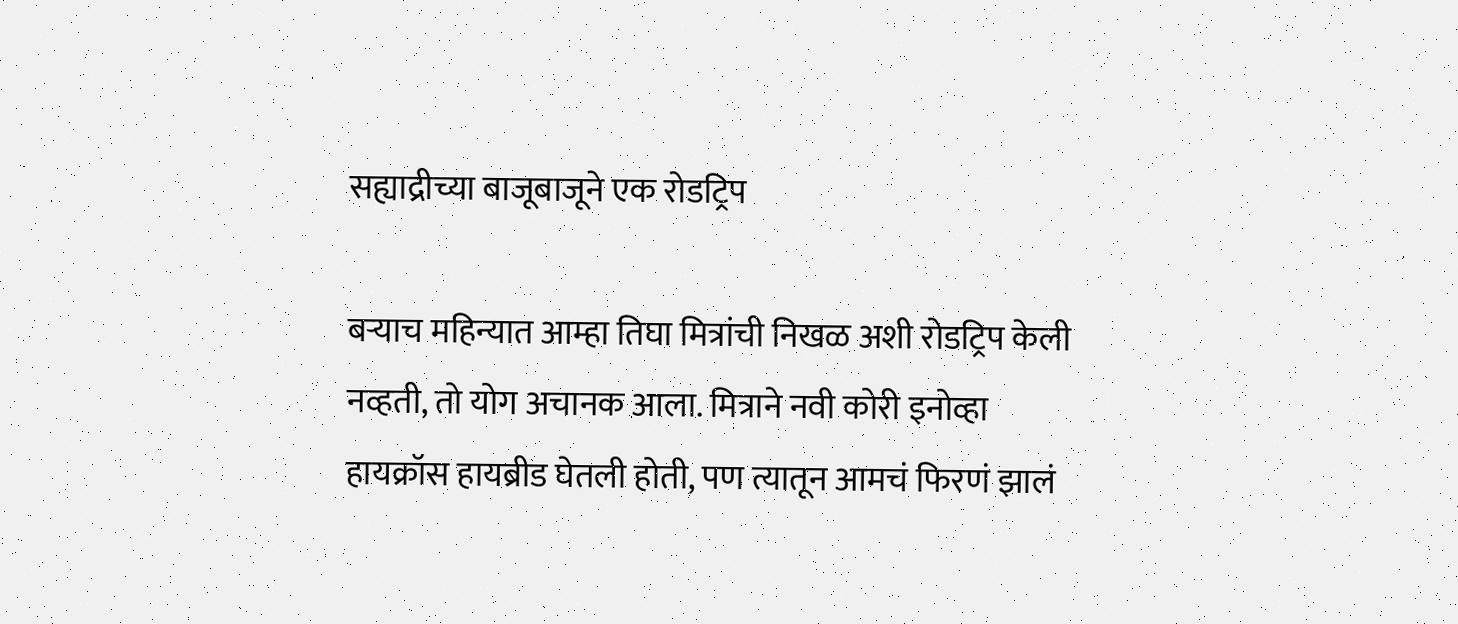सह्याद्रीच्या बाजूबाजूने एक रोडट्रिप

बर्‍याच महिन्यात आम्हा तिघा मित्रांची निखळ अशी रोडट्रिप केली नव्हती, तो योग अचानक आला. मित्राने नवी कोरी इनोव्हा हायक्रॉस हायब्रीड घेतली होती, पण त्यातून आमचं फिरणं झालं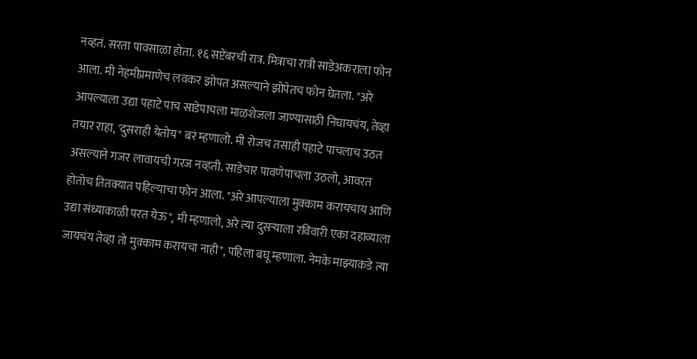नव्हतं. सरता पावसाळा होता. १६ सप्टेंबरची रात्र. मित्राचा रात्री साडेअकराला फोन आला. मी नेहमीप्रमाणेच लवकर झोपत असल्याने झोपेतच फोन घेतला. "अरे आपल्याला उद्या पहाटे पाच साडेपाचला माळशेजला जाण्यासाठी निघायचंय, तेव्हा तयार राहा, 'दुसराही येतोय" बरं म्हणालो. मी रोजच तसाही पहाटे पाचलाच उठत असल्याने गजर लावायची गरज नव्हती. साडेचार पावणेपाचला उठलो, आवरत होतोच तितक्यात पहिल्याचा फोन आला. "अरे आपल्याला मुक्काम करायचाय आणि उद्या संध्याकाळी परत येऊ", मी म्हणालो, अरे त्या दुसर्‍याला रविवारी एका दहाव्याला जायचंय तेव्हा तो मुक्काम करायचा नाही", पहिला बघू म्हणाला. नेमके माझ्याकडे त्या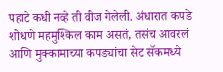पहाटे कधी नव्हे ती वीज गेलेली. अंधारात कपडे शोधणे महमुश्किल काम असतं, तसंच आवरलं आणि मुक्कामाच्या कपड्यांचा सेट सॅकमध्ये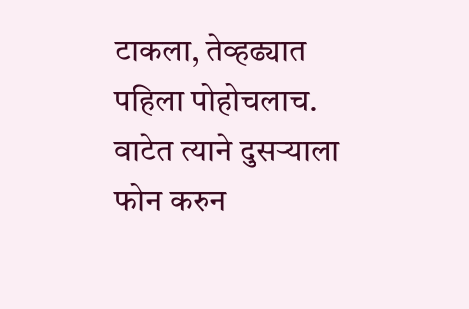टाकला, तेव्हढ्यात पहिला पोहोचलाच. वाटेत त्याने दुसर्‍याला फोन करुन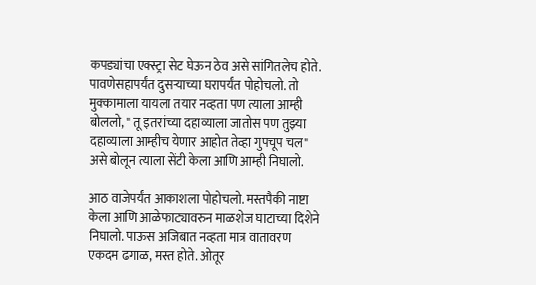कपड्यांचा एक्स्ट्रा सेट घेऊन ठेव असे सांगितलेच होते. पावणेसहापर्यंत दुसर्‍याच्या घरापर्यंत पोहोचलो. तो मुक्कामाला यायला तयार नव्हता पण त्याला आम्ही बोललो, " तू इतरांच्या दहाव्याला जातोस पण तुझ्या दहाव्याला आम्हीच येणार आहोत तेव्हा गुपचूप चल" असे बोलून त्याला सेंटी केला आणि आम्ही निघालो.

आठ वाजेपर्यंत आकाशला पोहोचलो. मस्तपैकी नाष्टा केला आणि आळेफाट्यावरुन माळशेज घाटाच्या दिशेने निघालो. पाऊस अजिबात नव्हता मात्र वातावरण एकदम ढगाळ, मस्त होते. ओतूर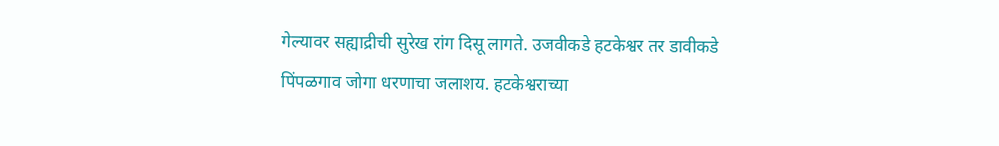गेल्यावर सह्याद्रीची सुरेख रांग दिसू लागते. उजवीकडे हटकेश्वर तर डावीकडे पिंपळगाव जोगा धरणाचा जलाशय. हटकेश्वराच्या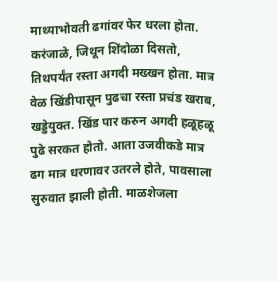माथ्याभोवती ढगांवर फेर धरला होता. करंजाळे, जिथून शिंदोळा दिसतो, तिथपर्यंत रस्ता अगदी मख्खन होता. मात्र वेळ खिंडीपासून पुढचा रस्ता प्रचंड खराब, खड्डेयुक्त. खिंड पार करुन अगदी हळूहळू पुढे सरकत होतो. आता उजवीकडे मात्र ढग मात्र धरणावर उतरले होते, पावसाला सुरुवात झाली होती. माळशेजला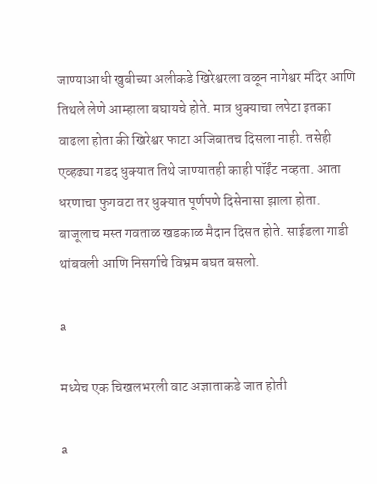जाण्याआधी खुबीच्या अलीकडे खिरेश्वरला वळून नागेश्वर मंदिर आणि तिथले लेणे आम्हाला बघायचे होते. मात्र धुक्याचा लपेटा इतका वाढला होता की खिरेश्वर फाटा अजिबातच दिसला नाही. तसेही एव्हढ्या गडद धुक्यात तिथे जाण्यातही काही पॉईंट नव्हता. आता धरणाचा फुगवटा तर धुक्यात पूर्णपणे दिसेनासा झाला होता. बाजूलाच मस्त गवताळ खडकाळ मैदान दिसत होते. साईडला गाडी थांबवली आणि निसर्गाचे विभ्रम बघत बसलो.

a

मध्येच एक चिखलभरली वाट अज्ञाताकडे जात होती

a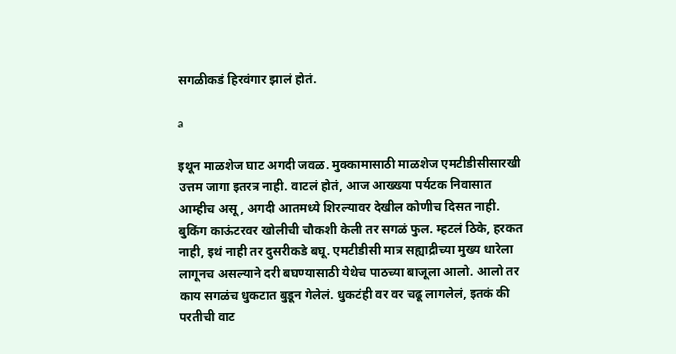सगळीकडं हिरवंगार झालं होतं.

a

इथून माळशेज घाट अगदी जवळ. मुक्कामासाठी माळशेज एमटीडीसीसारखी उत्तम जागा इतरत्र नाही. वाटलं होतं, आज आख्ख्या पर्यटक निवासात आम्हीच असू, अगदी आतमध्ये शिरल्यावर देखील कोणीच दिसत नाही. बुकिंग काऊंटरवर खोलीची चौकशी केली तर सगळं फुल. म्हटलं ठिके, हरकत नाही, इथं नाही तर दुसरीकडे बघू. एमटीडीसी मात्र सह्याद्रीच्या मुख्य धारेला लागूनच असल्याने दरी बघण्यासाठी येथेच पाठच्या बाजूला आलो. आलो तर काय सगळंच धुकटात बुडून गेलेलं. धुकटंही वर वर चढू लागलेलं, इतकं की परतीची वाट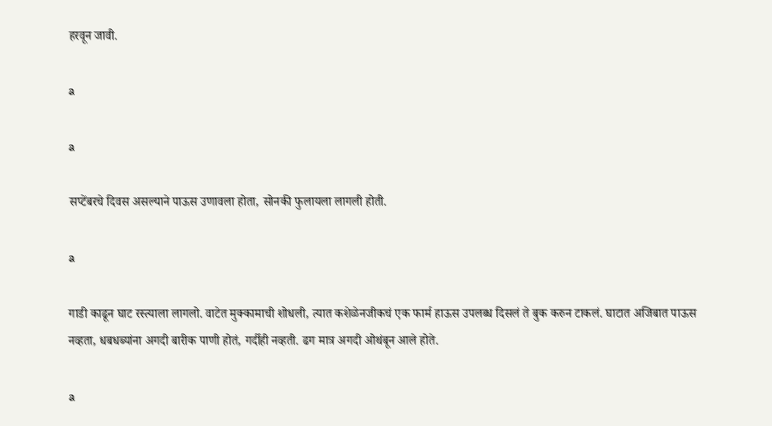हरवून जावी.

a

a

सप्टेंबरचे दिवस असल्याने पाऊस उणावला होता, सोनकी फुलायला लागली होती.

a

गाडी काढून घाट रस्त्याला लागलो. वाटेत मुक्कामाची शोधली, त्यात कशेळेनजीकचं एक फार्म हाऊस उपलब्ध दिसलं ते बुक करुन टाकलं. घाटात अजिबात पाऊस नव्हता, धबधब्यांना अगदी बारीक पाणी होतं, गर्दीही नव्हती. ढग मात्र अगदी ओथंबून आले होते.

a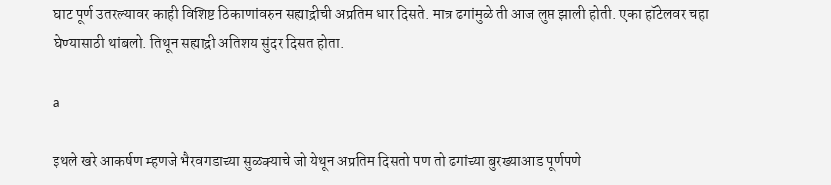घाट पूर्ण उतरल्यावर काही विशिष्ट ठिकाणांवरुन सह्याद्रीची अप्रतिम धार दिसते. मात्र ढगांमुळे ती आज लुप्त झाली होती. एका हॉटेलवर चहा घेण्यासाठी थांबलो. तिथून सह्याद्री अतिशय सुंदर दिसत होता.

a

इथले खरे आकर्षण म्हणजे भैरवगडाच्या सुळक्याचे जो येथून अप्रतिम दिसतो पण तो ढगांच्या बुरख्याआड पूर्णपणे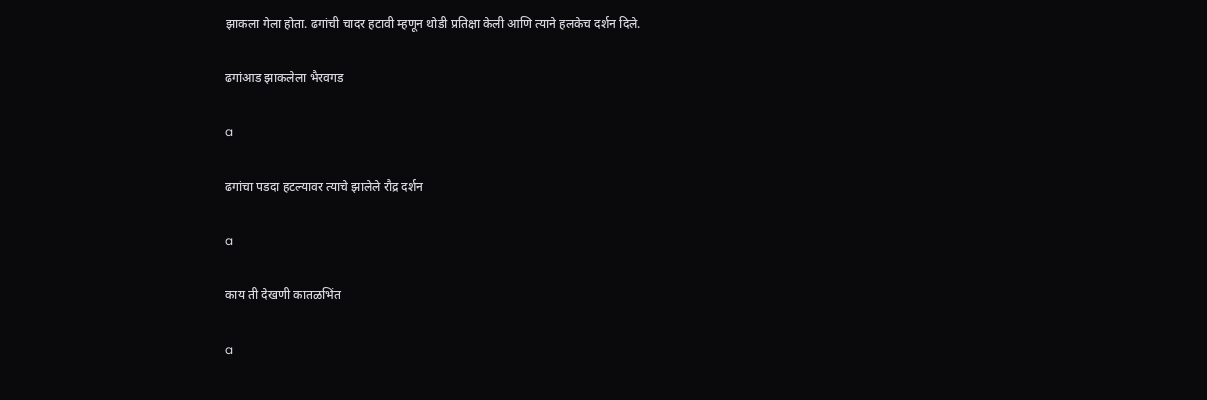झाकला गेला होता. ढगांची चादर हटावी म्हणून थोडी प्रतिक्षा केली आणि त्याने हलकेच दर्शन दिले.

ढगांआड झाकलेला भैरवगड

a

ढगांचा पडदा हटल्यावर त्याचे झालेले रौद्र दर्शन

a

काय ती देखणी कातळभिंत

a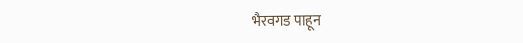भैरवगड पाहून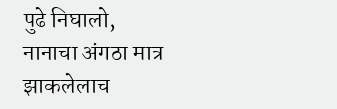पुढे निघालो, नानाचा अंगठा मात्र झाकलेलाच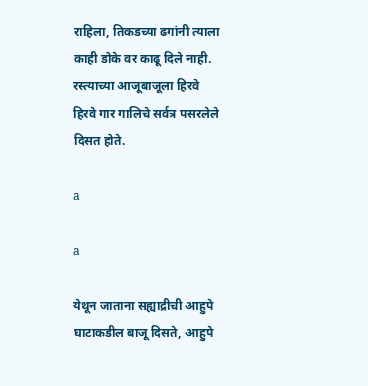राहिला, तिकडच्या ढगांनी त्याला काही डोके वर काढू दिले नाही. रस्त्याच्या आजूबाजूला हिरवे हिरवे गार गालिचे सर्वत्र पसरलेले दिसत होते.

a

a

येथून जाताना सह्याद्रीची आहुपे घाटाकडील बाजू दिसते, आहुपे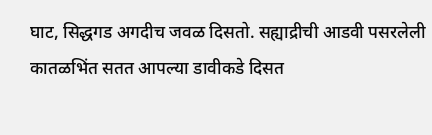घाट, सिद्धगड अगदीच जवळ दिसतो. सह्याद्रीची आडवी पसरलेली कातळभिंत सतत आपल्या डावीकडे दिसत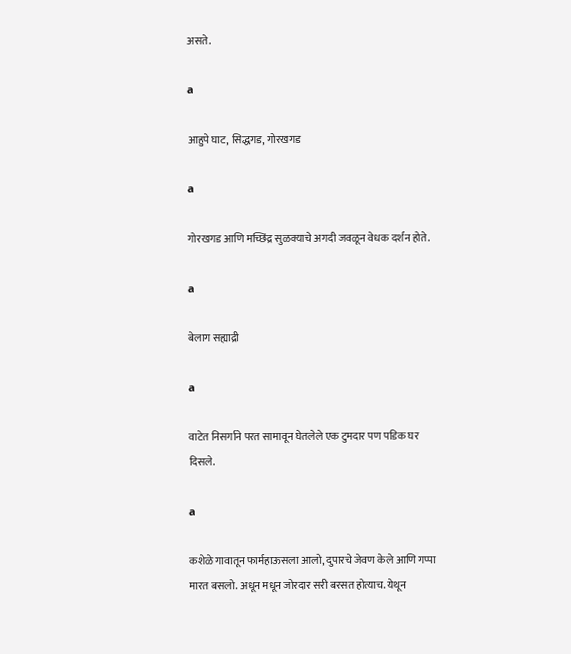असते.

a

आहुपे घाट, सिद्धगड, गोरखगड

a

गोरखगड आणि मच्छिंद्र सुळक्याचे अगदी जवळून वेधक दर्शन होते.

a

बेलाग सह्याद्री

a

वाटेत निसर्गाने परत सामावून घेतलेले एक टुमदार पण पडिक घर दिसले.

a

कशेळे गावातून फार्महाऊसला आलो, दुपारचे जेवण केले आणि गप्पा मारत बसलो. अधून मधून जोरदार सरी बरसत होत्याच. येथून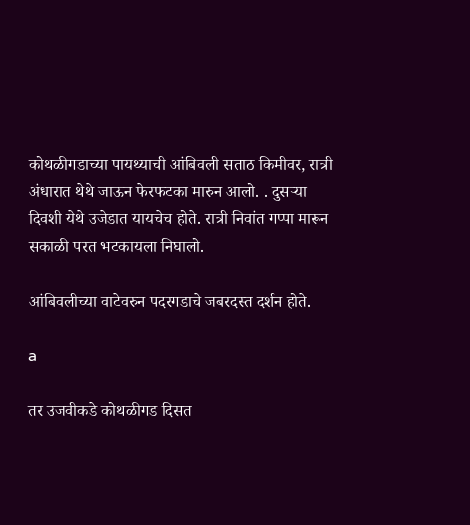कोथळीगडाच्या पायथ्याची आंबिवली सताठ किमीवर, रात्री अंधारात थेथे जाऊन फेरफटका मारुन आलो. . दुसर्‍या दिवशी येथे उजेडात यायचेच होते. रात्री निवांत गप्पा मारून सकाळी परत भटकायला निघालो.

आंबिवलीच्या वाटेवरुन पदरगडाचे जबरदस्त दर्शन होते.

a

तर उजवीकडे कोथळीगड दिसत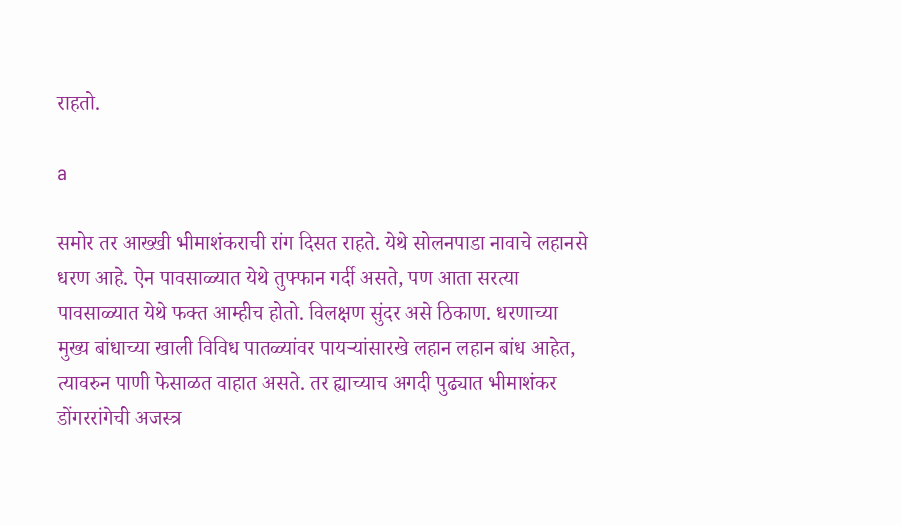राहतो.

a

समोर तर आख्खी भीमाशंकराची रांग दिसत राहते. येथे सोलनपाडा नावाचे लहानसे धरण आहे. ऐन पावसाळ्यात येथे तुफ्फान गर्दी असते, पण आता सरत्या पावसाळ्यात येथे फक्त आम्हीच होतो. विलक्षण सुंदर असे ठिकाण. धरणाच्या मुख्य बांधाच्या खाली विविध पातळ्यांवर पायर्‍यांसारखे लहान लहान बांध आहेत, त्यावरुन पाणी फेसाळत वाहात असते. तर ह्याच्याच अगदी पुढ्यात भीमाशंकर डोंगररांगेची अजस्त्र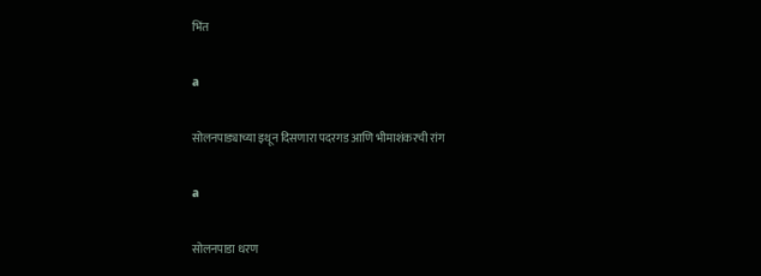भिंत

a

सोलनपाड्याच्या इथून दिसणारा पदरगड आणि भीमाशंकरची रांग

a

सोलनपाडा धरण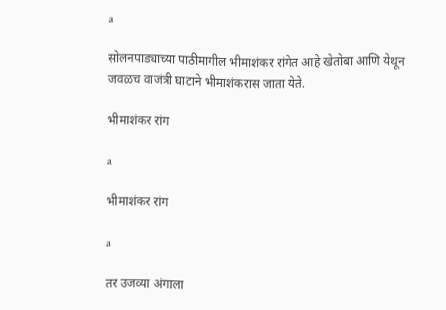a

सोलनपाड्याच्या पाठीमागील भीमाशंकर रांगेत आहे खेतोबा आणि येथून जवळच वाजंत्री घाटाने भीमाशंकरास जाता येते.

भीमाशंकर रांग

a

भीमाशंकर रांग

a

तर उजव्या अंगाला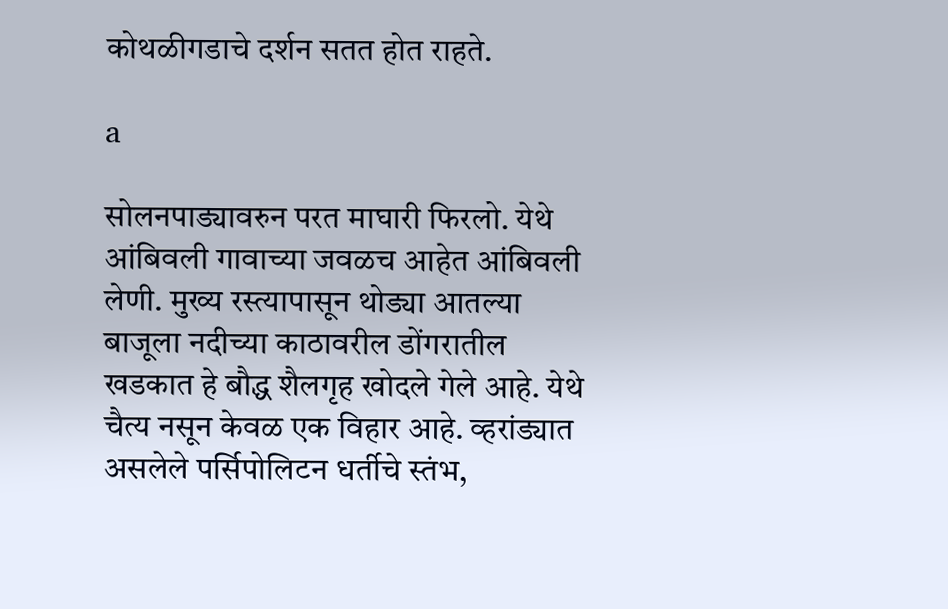कोथळीगडाचे दर्शन सतत होत राहते.

a

सोलनपाड्यावरुन परत माघारी फिरलो. येथे आंबिवली गावाच्या जवळच आहेत आंबिवली लेणी. मुख्य रस्त्यापासून थोड्या आतल्या बाजूला नदीच्या काठावरील डोंगरातील खडकात हे बौद्ध शैलगृह खोदले गेले आहे. येथे चैत्य नसून केवळ एक विहार आहे. व्हरांड्यात असलेले पर्सिपोलिटन धर्तीचे स्तंभ,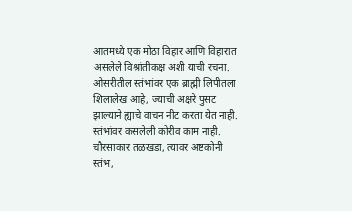आतमध्ये एक मोठा विहार आणि विहारात असलेले विश्रांतीकक्ष अशी याची रचना. ओसरीतील स्तंभांवर एक ब्राह्मी लिपीतला शिलालेख आहे, ज्याची अक्षरे पुसट झाल्याने ह्याचे वाचन नीट करता येत नाही. स्तंभांवर कसलेली कोरीव काम नाही. चौरसाकार तळखडा, त्यावर अष्टकोनी स्तंभ,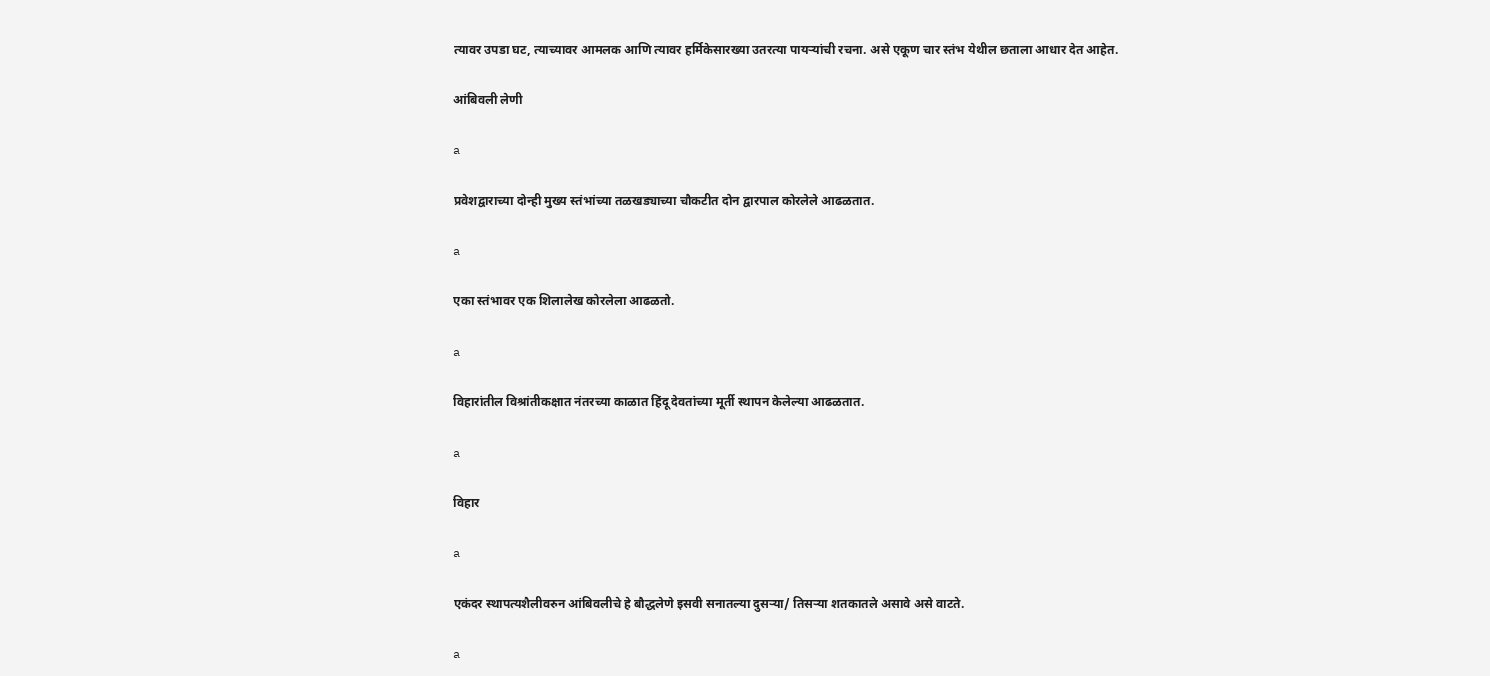त्यावर उपडा घट, त्याच्यावर आमलक आणि त्यावर हर्मिकेसारख्या उतरत्या पायर्‍यांची रचना. असे एकूण चार स्तंभ येथील छताला आधार देत आहेत.

आंबिवली लेणी

a

प्रवेशद्वाराच्या दोन्ही मुख्य स्तंभांच्या तळखड्याच्या चौकटीत दोन द्वारपाल कोरलेले आढळतात.

a

एका स्तंभावर एक शिलालेख कोरलेला आढळतो.

a

विहारांतील विश्रांतीकक्षात नंतरच्या काळात हिंदू देवतांच्या मूर्ती स्थापन केलेल्या आढळतात.

a

विहार

a

एकंदर स्थापत्यशैलीवरुन आंबिवलीचे हे बौद्धलेणे इसवी सनातल्या दुसर्‍या/ तिसर्‍या शतकातले असावे असे वाटते.

a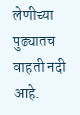लेणीच्या पुढ्यातच वाहती नदी आहे.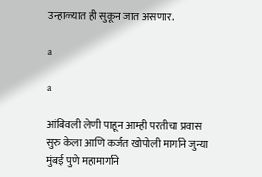उन्हाळ्यात ही सुकून जात असणार.

a

a

आंबिवली लेणी पाहून आम्ही परतीचा प्रवास सुरु केला आणि कर्जत खोपोली मार्गाने जुन्या मुंबई पुणे महामार्गाने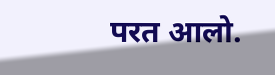परत आलो.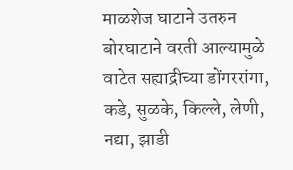माळशेज घाटाने उतरुन बोरघाटाने वरती आल्यामुळे वाटेत सह्याद्रीच्या डोंगररांगा, कडे, सुळके, किल्ले, लेणी, नद्या, झाडी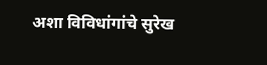अशा विविधांगांचे सुरेख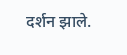दर्शन झाले.